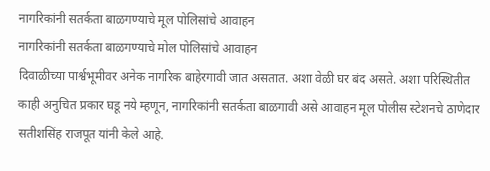नागरिकांनी सतर्कता बाळगण्याचे मूल पोलिसांचे आवाहन
नागरिकांनी सतर्कता बाळगण्याचे मोल पोलिसांचे आवाहन
दिवाळीच्या पार्श्वभूमीवर अनेक नागरिक बाहेरगावी जात असतात. अशा वेळी घर बंद असते. अशा परिस्थितीत काही अनुचित प्रकार घडू नये म्हणून, नागरिकांनी सतर्कता बाळगावी असे आवाहन मूल पोलीस स्टेशनचे ठाणेदार सतीशसिंह राजपूत यांनी केले आहे.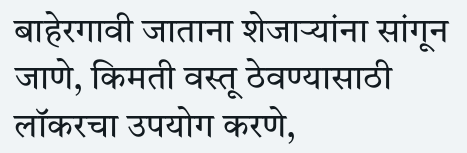बाहेरगावी जाताना शेजाऱ्यांना सांगून जाणे, किमती वस्तू ठेवण्यासाठी लॉकरचा उपयोग करणे,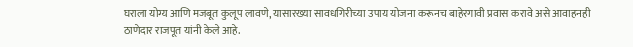घराला योग्य आणि मजबूत कुलूप लावणे, यासारख्या सावधगिरीच्या उपाय योजना करूनच बाहेरगावी प्रवास करावे असे आवाहनही ठाणेदार राजपूत यांनी केले आहे.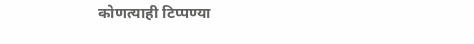कोणत्याही टिप्पण्या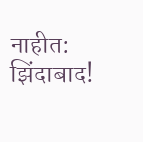नाहीत:
झिंदाबाद!